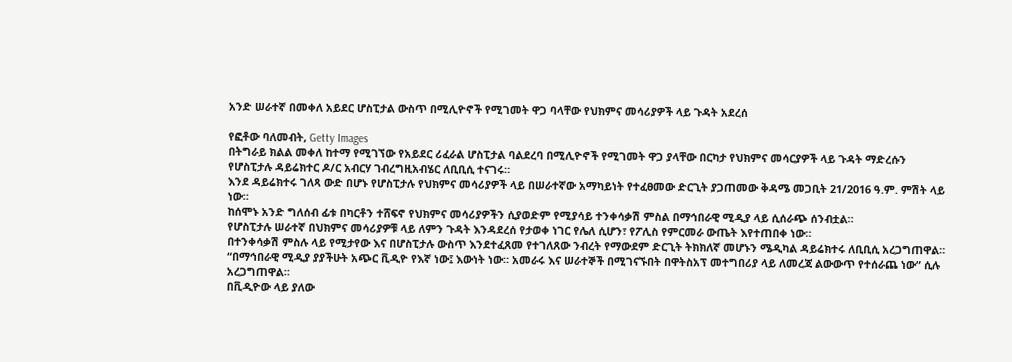አንድ ሠራተኛ በመቀለ አይደር ሆስፒታል ውስጥ በሚሊዮኖች የሚገመት ዋጋ ባላቸው የህክምና መሳሪያዎች ላይ ጉዳት አደረሰ

የፎቶው ባለመብት, Getty Images
በትግራይ ክልል መቀለ ከተማ የሚገኘው የአይደር ሪፈራል ሆስፒታል ባልደረባ በሚሊዮኖች የሚገመት ዋጋ ያላቸው በርካታ የህክምና መሳርያዎች ላይ ጉዳት ማድረሱን የሆስፒታሉ ዳይሬክተር ዶ/ር አብርሃ ገብረግዚአብሄር ለቢቢሲ ተናገሩ።
እንደ ዳይሬክተሩ ገለጻ ውድ በሆኑ የሆስፒታሉ የህክምና መሳሪያዎች ላይ በሠራተኛው አማካይነት የተፈፀመው ድርጊት ያጋጠመው ቅዳሜ መጋቢት 21/2016 ዓ.ም. ምሽት ላይ ነው።
ከሰሞኑ አንድ ግለሰብ ፊቱ በካርቶን ተሸፍኖ የህክምና መሳሪያዎችን ሲያወድም የሚያሳይ ተንቀሳቃሽ ምስል በማኅበራዊ ሚዲያ ላይ ሲሰራጭ ሰንብቷል።
የሆስፒታሉ ሠራተኛ በህክምና መሳሪያዎቹ ላይ ለምን ጉዳት እንዳደረሰ የታወቀ ነገር የሌለ ሲሆን፣ የፖሊስ የምርመራ ውጤት እየተጠበቀ ነው።
በተንቀሳቃሽ ምስሉ ላይ የሚታየው እና በሆስፒታሉ ውስጥ እንደተፈጸመ የተገለጸው ንብረት የማውደም ድርጊት ትክክለኛ መሆኑን ሜዲካል ዳይሬክተሩ ለቢቢሲ አረጋግጠዋል።
“በማኅበራዊ ሚዲያ ያያችሁት አጭር ቪዲዮ የእኛ ነው፤ እውነት ነው። አመራሩ እና ሠራተኞች በሚገናኙበት በዋትስአፕ መተግበሪያ ላይ ለመረጃ ልውውጥ የተሰራጨ ነው” ሲሉ አረጋግጠዋል።
በቪዲዮው ላይ ያለው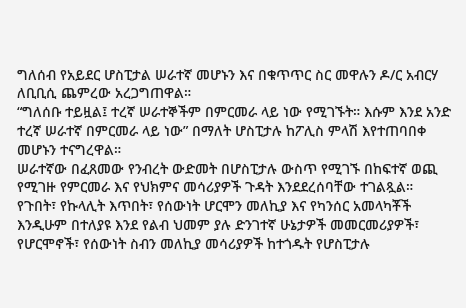ግለሰብ የአይደር ሆስፒታል ሠራተኛ መሆኑን እና በቁጥጥር ስር መዋሉን ዶ/ር አብርሃ ለቢቢሲ ጨምረው አረጋግጠዋል።
“ግለሰቡ ተይዟል፤ ተረኛ ሠራተኞችም በምርመራ ላይ ነው የሚገኙት። እሱም እንደ አንድ ተረኛ ሠራተኛ በምርመራ ላይ ነው” በማለት ሆስፒታሉ ከፖሊስ ምላሽ እየተጠባበቀ መሆኑን ተናግረዋል።
ሠራተኛው በፈጸመው የንብረት ውድመት በሆስፒታሉ ውስጥ የሚገኙ በከፍተኛ ወጪ የሚገዙ የምርመራ እና የህክምና መሳሪያዎች ጉዳት እንደደረሰባቸው ተገልጿል።
የጉበት፣ የኩላሊት እጥበት፣ የሰውነት ሆርሞን መለኪያ እና የካንሰር አመላካቾች እንዲሁም በተለያዩ እንደ የልብ ህመም ያሉ ድንገተኛ ሁኔታዎች መመርመሪያዎች፣ የሆርሞኖች፣ የሰውነት ስብን መለኪያ መሳሪያዎች ከተጎዱት የሆስፒታሉ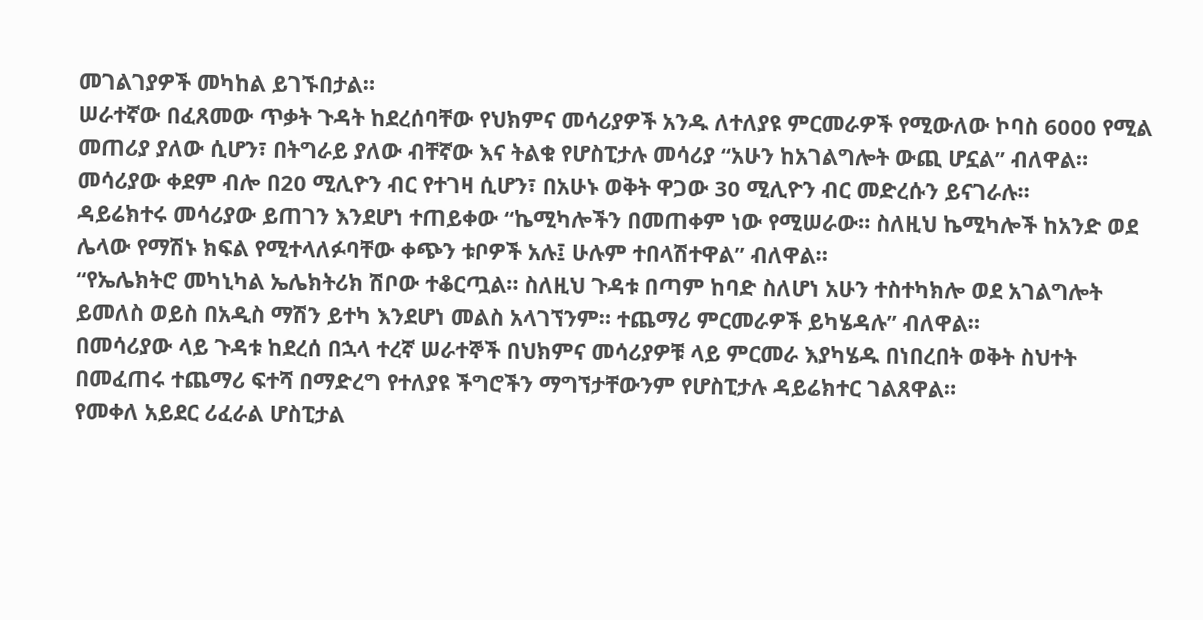መገልገያዎች መካከል ይገኙበታል።
ሠራተኛው በፈጸመው ጥቃት ጉዳት ከደረሰባቸው የህክምና መሳሪያዎች አንዱ ለተለያዩ ምርመራዎች የሚውለው ኮባስ 6000 የሚል መጠሪያ ያለው ሲሆን፣ በትግራይ ያለው ብቸኛው እና ትልቁ የሆስፒታሉ መሳሪያ “አሁን ከአገልግሎት ውጪ ሆኗል” ብለዋል።
መሳሪያው ቀደም ብሎ በ20 ሚሊዮን ብር የተገዛ ሲሆን፣ በአሁኑ ወቅት ዋጋው 30 ሚሊዮን ብር መድረሱን ይናገራሉ።
ዳይሬክተሩ መሳሪያው ይጠገን እንደሆነ ተጠይቀው “ኬሚካሎችን በመጠቀም ነው የሚሠራው። ስለዚህ ኬሚካሎች ከአንድ ወደ ሌላው የማሽኑ ክፍል የሚተላለፉባቸው ቀጭን ቱቦዎች አሉ፤ ሁሉም ተበላሽተዋል” ብለዋል።
“የኤሌክትሮ መካኒካል ኤሌክትሪክ ሽቦው ተቆርጧል። ስለዚህ ጉዳቱ በጣም ከባድ ስለሆነ አሁን ተስተካክሎ ወደ አገልግሎት ይመለስ ወይስ በአዲስ ማሽን ይተካ እንደሆነ መልስ አላገኘንም። ተጨማሪ ምርመራዎች ይካሄዳሉ” ብለዋል።
በመሳሪያው ላይ ጉዳቱ ከደረሰ በኋላ ተረኛ ሠራተኞች በህክምና መሳሪያዎቹ ላይ ምርመራ እያካሄዱ በነበረበት ወቅት ስህተት በመፈጠሩ ተጨማሪ ፍተሻ በማድረግ የተለያዩ ችግሮችን ማግኘታቸውንም የሆስፒታሉ ዳይሬክተር ገልጸዋል።
የመቀለ አይደር ሪፈራል ሆስፒታል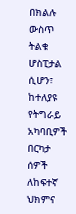በክልሉ ውስጥ ትልቁ ሆስፒታል ሲሆን፣ ከተለያዩ የትግራይ አካባቢዎች በርካታ ሰዎች ለከፍተኛ ህክምና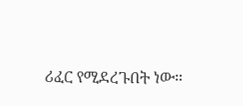ሪፈር የሚደረጉበት ነው።